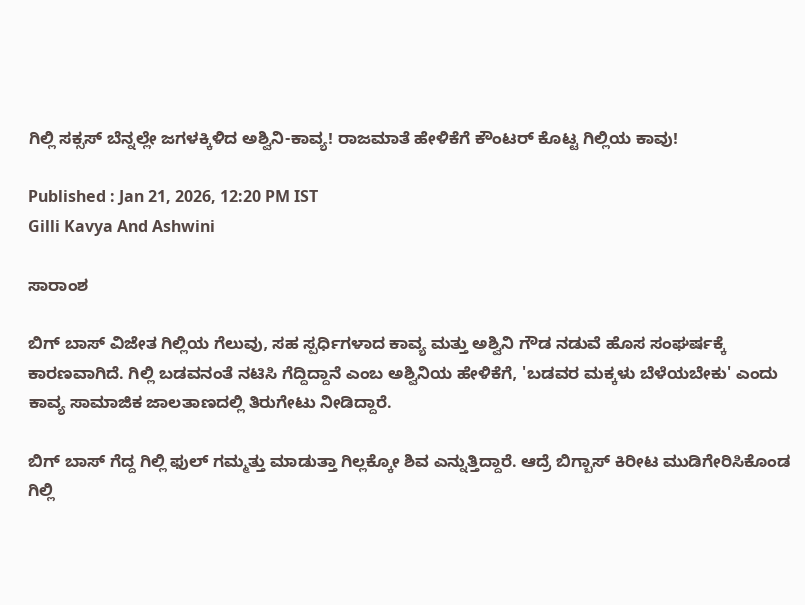ಗಿಲ್ಲಿ ಸಕ್ಸಸ್ ಬೆನ್ನಲ್ಲೇ ಜಗಳಕ್ಕಿಳಿದ ಅಶ್ವಿನಿ-ಕಾವ್ಯ! ರಾಜಮಾತೆ ಹೇಳಿಕೆಗೆ ಕೌಂಟರ್ ಕೊಟ್ಟ ಗಿಲ್ಲಿಯ ಕಾವು!

Published : Jan 21, 2026, 12:20 PM IST
Gilli Kavya And Ashwini

ಸಾರಾಂಶ

ಬಿಗ್‌ ಬಾಸ್ ವಿಜೇತ ಗಿಲ್ಲಿಯ ಗೆಲುವು, ಸಹ ಸ್ಪರ್ಧಿಗಳಾದ ಕಾವ್ಯ ಮತ್ತು ಅಶ್ವಿನಿ ಗೌಡ ನಡುವೆ ಹೊಸ ಸಂಘರ್ಷಕ್ಕೆ ಕಾರಣವಾಗಿದೆ. ಗಿಲ್ಲಿ ಬಡವನಂತೆ ನಟಿಸಿ ಗೆದ್ದಿದ್ದಾನೆ ಎಂಬ ಅಶ್ವಿನಿಯ ಹೇಳಿಕೆಗೆ, 'ಬಡವರ ಮಕ್ಕಳು ಬೆಳೆಯಬೇಕು' ಎಂದು ಕಾವ್ಯ ಸಾಮಾಜಿಕ ಜಾಲತಾಣದಲ್ಲಿ ತಿರುಗೇಟು ನೀಡಿದ್ದಾರೆ.

ಬಿಗ್‌ ಬಾಸ್ ಗೆದ್ದ ಗಿಲ್ಲಿ ಫುಲ್ ಗಮ್ಮತ್ತು ಮಾಡುತ್ತಾ ಗಿಲ್ಲಕ್ಕೋ ಶಿವ ಎನ್ನುತ್ತಿದ್ದಾರೆ. ಆದ್ರೆ ಬಿಗ್ಬಾಸ್ ಕಿರೀಟ ಮುಡಿಗೇರಿಸಿಕೊಂಡ ಗಿಲ್ಲಿ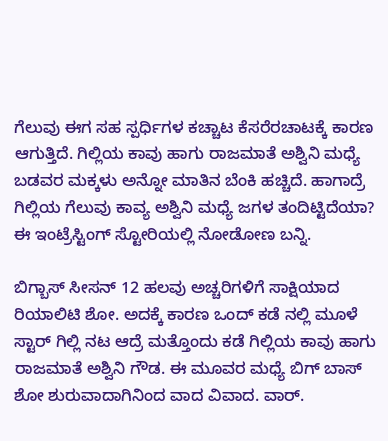ಗೆಲುವು ಈಗ ಸಹ ಸ್ಪರ್ಧಿಗಳ ಕಚ್ಚಾಟ ಕೆಸರೆರಚಾಟಕ್ಕೆ ಕಾರಣ ಆಗುತ್ತಿದೆ. ಗಿಲ್ಲಿಯ ಕಾವು ಹಾಗು ರಾಜಮಾತೆ ಅಶ್ವಿನಿ ಮಧ್ಯೆ ಬಡವರ ಮಕ್ಕಳು ಅನ್ನೋ ಮಾತಿನ ಬೆಂಕಿ ಹಚ್ಚಿದೆ. ಹಾಗಾದ್ರೆ ಗಿಲ್ಲಿಯ ಗೆಲುವು ಕಾವ್ಯ ಅಶ್ವಿನಿ ಮಧ್ಯೆ ಜಗಳ ತಂದಿಟ್ಟಿದೆಯಾ? ಈ ಇಂಟ್ರೆಸ್ಟಿಂಗ್ ಸ್ಟೋರಿಯಲ್ಲಿ ನೋಡೋಣ ಬನ್ನಿ.

ಬಿಗ್ಬಾಸ್ ಸೀಸನ್ 12 ಹಲವು ಅಚ್ಚರಿಗಳಿಗೆ ಸಾಕ್ಷಿಯಾದ ರಿಯಾಲಿಟಿ ಶೋ. ಅದಕ್ಕೆ ಕಾರಣ ಒಂದ್ ಕಡೆ ನಲ್ಲಿ ಮೂಳೆ ಸ್ಟಾರ್ ಗಿಲ್ಲಿ ನಟ ಆದ್ರೆ ಮತ್ತೊಂದು ಕಡೆ ಗಿಲ್ಲಿಯ ಕಾವು ಹಾಗು ರಾಜಮಾತೆ ಅಶ್ವಿನಿ ಗೌಡ. ಈ ಮೂವರ ಮಧ್ಯೆ ಬಿಗ್ ಬಾಸ್ ಶೋ ಶುರುವಾದಾಗಿನಿಂದ ವಾದ ವಿವಾದ. ವಾರ್.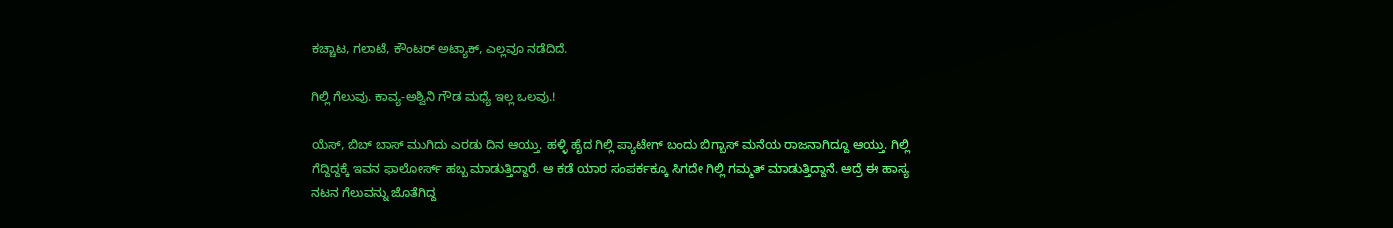ಕಚ್ಚಾಟ, ಗಲಾಟೆ, ಕೌಂಟರ್ ಅಟ್ಯಾಕ್, ಎಲ್ಲವೂ ನಡೆದಿದೆ.

ಗಿಲ್ಲಿ ಗೆಲುವು. ಕಾವ್ಯ-ಅಶ್ವಿನಿ ಗೌಡ ಮಧ್ಯೆ ಇಲ್ಲ ಒಲವು.!

ಯೆಸ್, ಬಿಬ್‌ ಬಾಸ್ ಮುಗಿದು ಎರಡು ದಿನ ಆಯ್ತು. ಹಳ್ಳಿ ಹೈದ ಗಿಲ್ಲಿ ಪ್ಯಾಟೇಗ್ ಬಂದು ಬಿಗ್ಬಾಸ್ ಮನೆಯ ರಾಜನಾಗಿದ್ದೂ ಆಯ್ತು. ಗಿಲ್ಲಿ ಗೆದ್ದಿದ್ದಕ್ಕೆ ಇವನ ಫಾಲೋರ್ಸ್ ಹಬ್ಬ ಮಾಡುತ್ತಿದ್ದಾರೆ. ಆ ಕಡೆ ಯಾರ ಸಂಪರ್ಕಕ್ಕೂ ಸಿಗದೇ ಗಿಲ್ಲಿ ಗಮ್ಮತ್ ಮಾಡುತ್ತಿದ್ದಾನೆ. ಆದ್ರೆ ಈ ಹಾಸ್ಯ ನಟನ ಗೆಲುವನ್ನು ಜೊತೆಗಿದ್ದ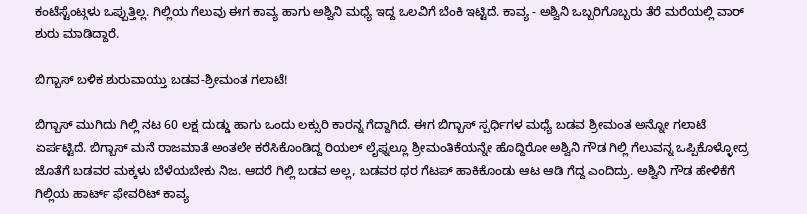ಕಂಟೆಸ್ಟೆಂಟ್ಗಳು ಒಪ್ಪುತ್ತಿಲ್ಲ. ಗಿಲ್ಲಿಯ ಗೆಲುವು ಈಗ ಕಾವ್ಯ ಹಾಗು ಅಶ್ವಿನಿ ಮಧ್ಯೆ ಇದ್ದ ಒಲವಿಗೆ ಬೆಂಕಿ ಇಟ್ಟಿದೆ. ಕಾವ್ಯ - ಅಶ್ವಿನಿ ಒಬ್ಬರಿಗೊಬ್ಬರು ತೆರೆ ಮರೆಯಲ್ಲಿ ವಾರ್ ಶುರು ಮಾಡಿದ್ದಾರೆ.

ಬಿಗ್ಬಾಸ್ ಬಳಿಕ ಶುರುವಾಯ್ತು ಬಡವ-ಶ್ರೀಮಂತ ಗಲಾಟೆ!

ಬಿಗ್ಬಾಸ್ ಮುಗಿದು ಗಿಲ್ಲಿ ನಟ 60 ಲಕ್ಷ ದುಡ್ಡು ಹಾಗು ಒಂದು ಲಕ್ಸುರಿ ಕಾರನ್ನ ಗೆದ್ದಾಗಿದೆ. ಈಗ ಬಿಗ್ಬಾಸ್ ಸ್ಪರ್ಧಿಗಳ ಮಧ್ಯೆ ಬಡವ ಶ್ರೀಮಂತ ಅನ್ನೋ ಗಲಾಟೆ ಏರ್ಪಟ್ಟಿದೆ. ಬಿಗ್ಬಾಸ್ ಮನೆ ರಾಜಮಾತೆ ಅಂತಲೇ ಕರೆಸಿಕೊಂಡಿದ್ದ ರಿಯಲ್ ಲೈಫ್ನಲ್ಲೂ ಶ್ರೀಮಂತಿಕೆಯನ್ನೇ ಹೊದ್ದಿರೋ ಅಶ್ವಿನಿ ಗೌಡ ಗಿಲ್ಲಿ ಗೆಲುವನ್ನ ಒಪ್ಪಿಕೊಳ್ಳೋದ್ರ ಜೊತೆಗೆ ಬಡವರ ಮಕ್ಕಳು ಬೆಳೆಯಬೇಕು ನಿಜ. ಆದರೆ ಗಿಲ್ಲಿ ಬಡವ ಅಲ್ಲ, ಬಡವರ ಥರ ಗೆಟಪ್ ಹಾಕಿಕೊಂಡು ಆಟ ಆಡಿ ಗೆದ್ದ ಎಂದಿದ್ರು. ಅಶ್ವಿನಿ ಗೌಡ ಹೇಳಿಕೆಗೆ ಗಿಲ್ಲಿಯ ಹಾರ್ಟ್ ಫೇವರಿಟ್ ಕಾವ್ಯ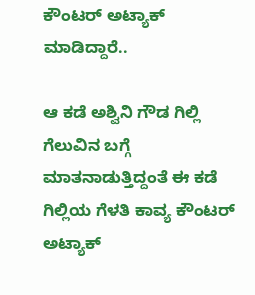ಕೌಂಟರ್ ಅಟ್ಯಾಕ್ ಮಾಡಿದ್ದಾರೆ..

ಆ ಕಡೆ ಅಶ್ವಿನಿ ಗೌಡ ಗಿಲ್ಲಿ ಗೆಲುವಿನ ಬಗ್ಗೆ ಮಾತನಾಡುತ್ತಿದ್ದಂತೆ ಈ ಕಡೆ ಗಿಲ್ಲಿಯ ಗೆಳತಿ ಕಾವ್ಯ ಕೌಂಟರ್ ಅಟ್ಯಾಕ್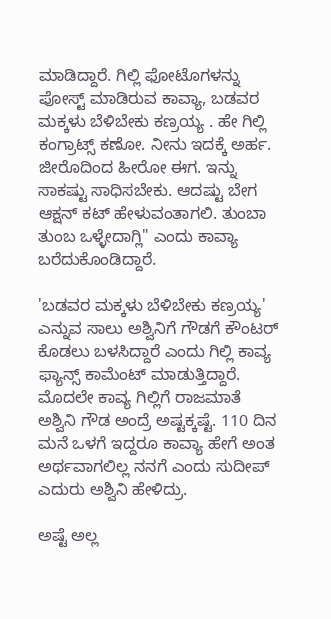ಮಾಡಿದ್ದಾರೆ. ಗಿಲ್ಲಿ ಫೋಟೊಗಳನ್ನು ಪೋಸ್ಟ್ ಮಾಡಿರುವ ಕಾವ್ಯಾ, ಬಡವರ ಮಕ್ಕಳು ಬೆಳಿಬೇಕು ಕಣ್ರಯ್ಯ . ಹೇ ಗಿಲ್ಲಿ ಕಂಗ್ರಾಟ್ಸ್ ಕಣೋ. ನೀನು ಇದಕ್ಕೆ ಅರ್ಹ. ಜೀರೊದಿಂದ ಹೀರೋ ಈಗ. ಇನ್ನು ಸಾಕಷ್ಟು ಸಾಧಿಸಬೇಕು. ಆದಷ್ಟು ಬೇಗ ಆಕ್ಷನ್ ಕಟ್ ಹೇಳುವಂತಾಗಲಿ. ತುಂಬಾ ತುಂಬ ಒಳ್ಳೇದಾಗ್ಲಿ" ಎಂದು ಕಾವ್ಯಾ ಬರೆದುಕೊಂಡಿದ್ದಾರೆ.

'ಬಡವರ ಮಕ್ಕಳು ಬೆಳಿಬೇಕು ಕಣ್ರಯ್ಯ' ಎನ್ನುವ ಸಾಲು ಅಶ್ವಿನಿಗೆ ಗೌಡಗೆ ಕೌಂಟರ್ ಕೊಡಲು ಬಳಸಿದ್ದಾರೆ ಎಂದು ಗಿಲ್ಲಿ ಕಾವ್ಯ ಫ್ಯಾನ್ಸ್ ಕಾಮೆಂಟ್ ಮಾಡುತ್ತಿದ್ದಾರೆ. ಮೊದಲೇ ಕಾವ್ಯ ಗಿಲ್ಲಿಗೆ ರಾಜಮಾತೆ ಅಶ್ವಿನಿ ಗೌಡ ಅಂದ್ರೆ ಅಷ್ಟಕ್ಕಷ್ಟೆ. 110 ದಿನ ಮನೆ ಒಳಗೆ ಇದ್ದರೂ ಕಾವ್ಯಾ ಹೇಗೆ ಅಂತ ಅರ್ಥವಾಗಲಿಲ್ಲ ನನಗೆ ಎಂದು ಸುದೀಪ್ ಎದುರು ಅಶ್ವಿನಿ ಹೇಳಿದ್ರು.

ಅಷ್ಟೆ ಅಲ್ಲ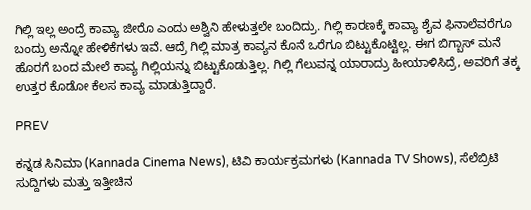ಗಿಲ್ಲಿ ಇಲ್ಲ ಅಂದ್ರೆ ಕಾವ್ಯಾ ಜೀರೊ ಎಂದು ಅಶ್ವಿನಿ ಹೇಳುತ್ತಲೇ ಬಂದಿದ್ರು. ಗಿಲ್ಲಿ ಕಾರಣಕ್ಕೆ ಕಾವ್ಯಾ ಶೈವ ಫಿನಾಲೆವರೆಗೂ ಬಂದ್ರು ಅನ್ನೋ ಹೇಳಿಕೆಗಳು ಇವೆ. ಆದ್ರೆ ಗಿಲ್ಲಿ ಮಾತ್ರ ಕಾವ್ಯನ ಕೊನೆ ಒರೆಗೂ ಬಿಟ್ಟುಕೊಟ್ಟಿಲ್ಲ. ಈಗ ಬಿಗ್ಬಾಸ್ ಮನೆ ಹೊರಗೆ ಬಂದ ಮೇಲೆ ಕಾವ್ಯ ಗಿಲ್ಲಿಯನ್ನು ಬಿಟ್ಟುಕೊಡುತ್ತಿಲ್ಲ. ಗಿಲ್ಲಿ ಗೆಲುವನ್ನ ಯಾರಾದ್ರು ಹೀಯಾಳಿಸಿದ್ರೆ, ಅವರಿಗೆ ತಕ್ಕ ಉತ್ತರ ಕೊಡೋ ಕೆಲಸ ಕಾವ್ಯ ಮಾಡುತ್ತಿದ್ದಾರೆ.

PREV

ಕನ್ನಡ ಸಿನಿಮಾ (Kannada Cinema News), ಟಿವಿ ಕಾರ್ಯಕ್ರಮಗಳು (Kannada TV Shows), ಸೆಲೆಬ್ರಿಟಿ ಸುದ್ದಿಗಳು ಮತ್ತು ಇತ್ತೀಚಿನ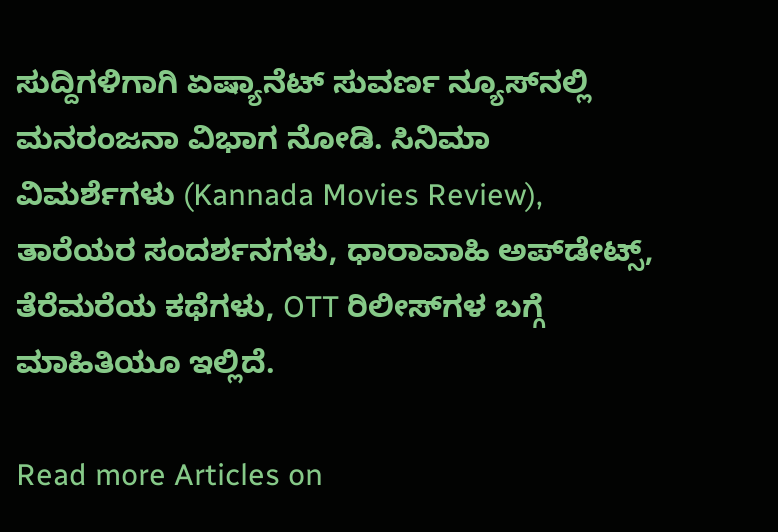ಸುದ್ದಿಗಳಿಗಾಗಿ ಏಷ್ಯಾನೆಟ್ ಸುವರ್ಣ ನ್ಯೂಸ್‌ನಲ್ಲಿ ಮನರಂಜನಾ ವಿಭಾಗ ನೋಡಿ. ಸಿನಿಮಾ ವಿಮರ್ಶೆಗಳು (Kannada Movies Review), ತಾರೆಯರ ಸಂದರ್ಶನಗಳು, ಧಾರಾವಾಹಿ ಅಪ್‌ಡೇಟ್ಸ್‌, ತೆರೆಮರೆಯ ಕಥೆಗಳು, OTT ರಿಲೀಸ್‌ಗಳ ಬಗ್ಗೆ ಮಾಹಿತಿಯೂ ಇಲ್ಲಿದೆ.

Read more Articles on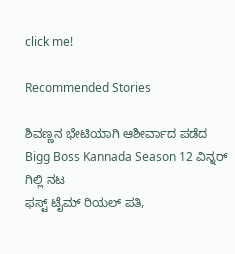click me!

Recommended Stories

ಶಿವಣ್ಣನ ಭೇಟಿಯಾಗಿ ಆಶೀರ್ವಾದ ಪಡೆದ Bigg Boss Kannada Season 12 ವಿನ್ನರ್ ಗಿಲ್ಲಿ ನಟ
ಫಸ್ಟ್‌ ಟೈಮ್ ರಿಯಲ್ ಪತಿ,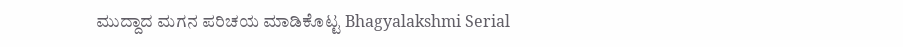ಮುದ್ದಾದ ಮಗನ ಪರಿಚಯ ಮಾಡಿಕೊಟ್ಟ Bhagyalakshmi Serial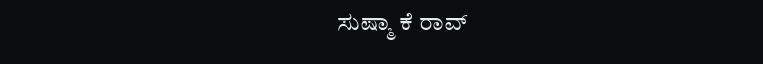ಸುಷ್ಮಾ ಕೆ ರಾವ್